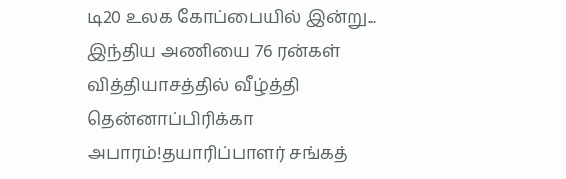டி20 உலக கோப்பையில் இன்று... இந்திய அணியை 76 ரன்கள் வித்தியாசத்தில் வீழ்த்தி தென்னாப்பிரிக்கா அபாரம்!தயாரிப்பாளர் சங்கத்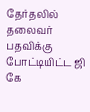தேர்தலில் தலைவர் பதவிக்கு போட்டியிட்ட ஜி கே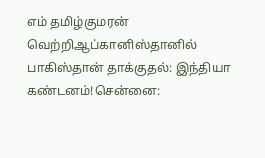எம் தமிழ்குமரன் வெற்றிஆப்கானிஸ்தானில் பாகிஸ்தான் தாக்குதல்: இந்தியா கண்டனம்!சென்னை: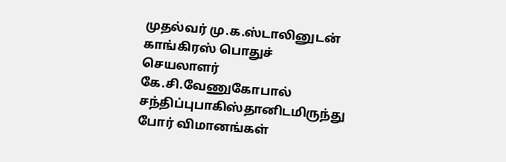முதல்வர் மு.க.ஸ்டாலினுடன் காங்கிரஸ் பொதுச் செயலாளர் கே.சி.வேணுகோபால் சந்திப்புபாகிஸ்தானிடமிருந்து போர் விமானங்கள்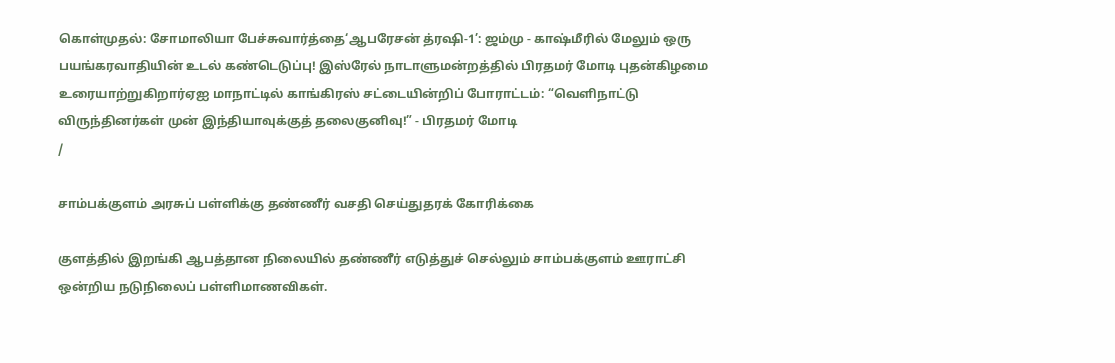கொள்முதல்: சோமாலியா பேச்சுவார்த்தை‘ஆபரேசன் த்ரஷி-1’: ஜம்மு - காஷ்மீரில் மேலும் ஒரு பயங்கரவாதியின் உடல் கண்டெடுப்பு! இஸ்ரேல் நாடாளுமன்றத்தில் பிரதமர் மோடி புதன்கிழமை உரையாற்றுகிறார்ஏஐ மாநாட்டில் காங்கிரஸ் சட்டையின்றிப் போராட்டம்: “வெளிநாட்டு விருந்தினர்கள் முன் இந்தியாவுக்குத் தலைகுனிவு!” - பிரதமர் மோடி
/

சாம்பக்குளம் அரசுப் பள்ளிக்கு தண்ணீர் வசதி செய்துதரக் கோரிக்கை

குளத்தில் இறங்கி ஆபத்தான நிலையில் தண்ணீர் எடுத்துச் செல்லும் சாம்பக்குளம் ஊராட்சி ஒன்றிய நடுநிலைப் பள்ளிமாணவிகள்.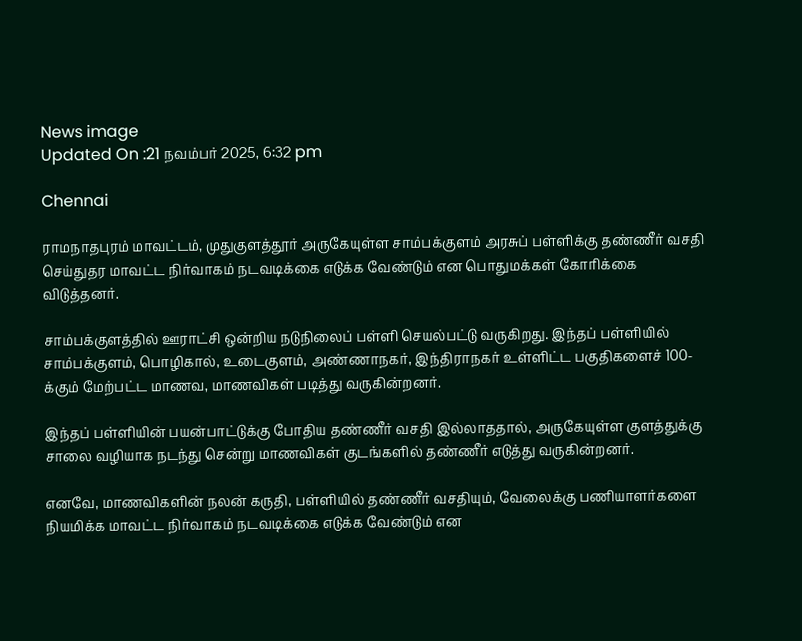News image
Updated On :21 நவம்பர் 2025, 6:32 pm

Chennai

ராமநாதபுரம் மாவட்டம், முதுகுளத்தூர் அருகேயுள்ள சாம்பக்குளம் அரசுப் பள்ளிக்கு தண்ணீர் வசதி செய்துதர மாவட்ட நிர்வாகம் நடவடிக்கை எடுக்க வேண்டும் என பொதுமக்கள் கோரிக்கை விடுத்தனர்.

சாம்பக்குளத்தில் ஊராட்சி ஒன்றிய நடுநிலைப் பள்ளி செயல்பட்டு வருகிறது. இந்தப் பள்ளியில் சாம்பக்குளம், பொழிகால், உடைகுளம், அண்ணாநகர், இந்திராநகர் உள்ளிட்ட பகுதிகளைச் 100-க்கும் மேற்பட்ட மாணவ, மாணவிகள் படித்து வருகின்றனர்.

இந்தப் பள்ளியின் பயன்பாட்டுக்கு போதிய தண்ணீர் வசதி இல்லாததால், அருகேயுள்ள குளத்துக்கு சாலை வழியாக நடந்து சென்று மாணவிகள் குடங்களில் தண்ணீர் எடுத்து வருகின்றனர்.

எனவே, மாணவிகளின் நலன் கருதி, பள்ளியில் தண்ணீர் வசதியும், வேலைக்கு பணியாளர்களை நியமிக்க மாவட்ட நிர்வாகம் நடவடிக்கை எடுக்க வேண்டும் என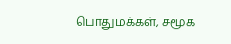பொதுமக்கள், சமூக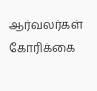ஆர்வலர்கள் கோரிக்கை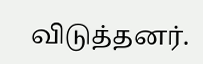விடுத்தனர்.